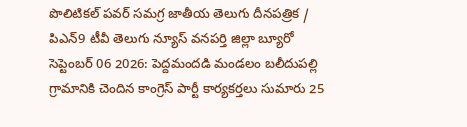పొలిటికల్ పవర్ సమగ్ర జాతీయ తెలుగు దీనపత్రిక / పిఎన్9 టీవీ తెలుగు న్యూస్ వనపర్తి జిల్లా బ్యూరో సెప్టెంబర్ 06 2026: పెద్దమందడి మండలం బలీదుపల్లి గ్రామానికి చెందిన కాంగ్రెస్ పార్టీ కార్యకర్తలు సుమారు 25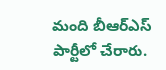మంది బీఆర్ఎస్ పార్టీలో చేరారు.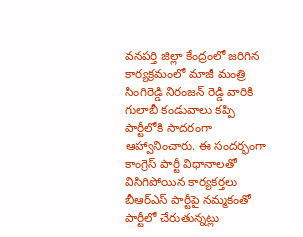వనపర్తి జిల్లా కేంద్రంలో జరిగిన కార్యక్రమంలో మాజీ మంత్రి సింగిరెడ్డి నిరంజన్ రెడ్డి వారికి గులాబీ కండువాలు కప్పి పార్టీలోకి సాదరంగా ఆహ్వానించారు. ఈ సందర్భంగా కాంగ్రెస్ పార్టీ విధానాలతో విసిగిపోయిన కార్యకర్తలు బీఆర్ఎస్ పార్టీపై నమ్మకంతో పార్టీలో చేరుతున్నట్లు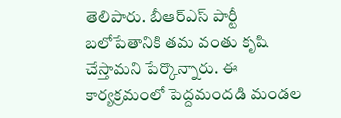తెలిపారు. బీఆర్ఎస్ పార్టీ బలోపేతానికి తమ వంతు కృషి చేస్తామని పేర్కొన్నారు. ఈ కార్యక్రమంలో పెద్దమందడి మండల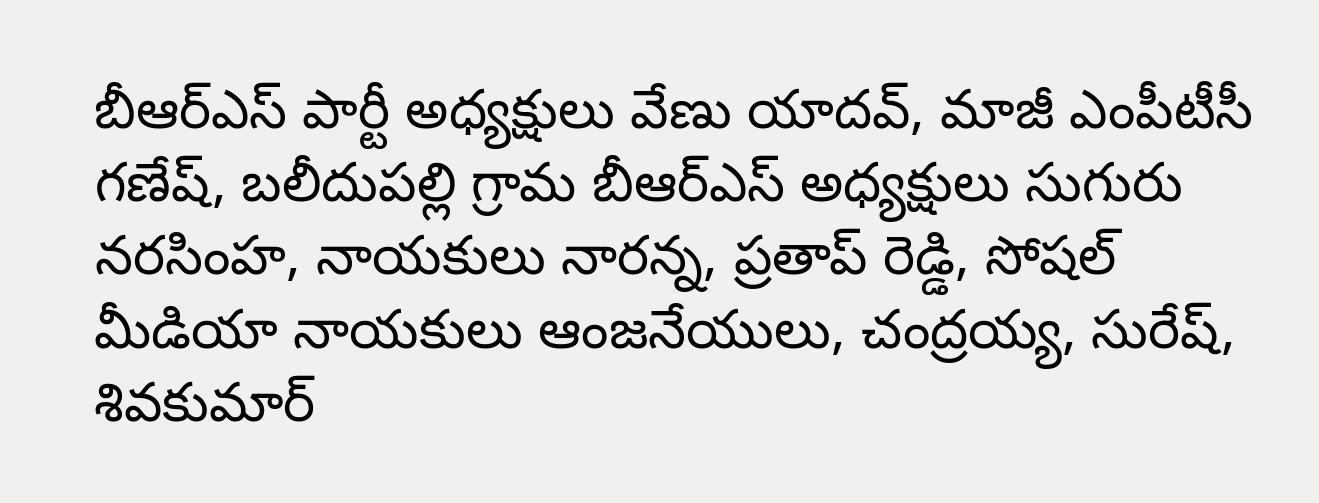బీఆర్ఎస్ పార్టీ అధ్యక్షులు వేణు యాదవ్, మాజీ ఎంపీటీసీ గణేష్, బలీదుపల్లి గ్రామ బీఆర్ఎస్ అధ్యక్షులు సుగురు నరసింహ, నాయకులు నారన్న, ప్రతాప్ రెడ్డి, సోషల్ మీడియా నాయకులు ఆంజనేయులు, చంద్రయ్య, సురేష్, శివకుమార్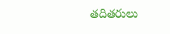తదితరులు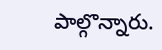పాల్గొన్నారు.